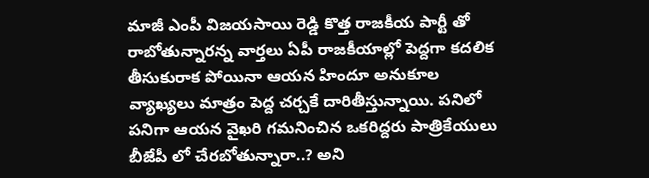మాజీ ఎంపీ విజయసాయి రెడ్డి కొత్త రాజకీయ పార్టీ తో రాబోతున్నారన్న వార్తలు ఏపీ రాజకీయాల్లో పెద్దగా కదలిక తీసుకురాక పోయినా ఆయన హిందూ అనుకూల వ్యాఖ్యలు మాత్రం పెద్ద చర్చకే దారితీస్తున్నాయి. పనిలో పనిగా ఆయన వైఖరి గమనించిన ఒకరిద్దరు పాత్రికేయులు బీజేపీ లో చేరబోతున్నారా..? అని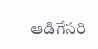ఆడిగేసరి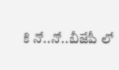కి నో..నో..బీజేపీ లో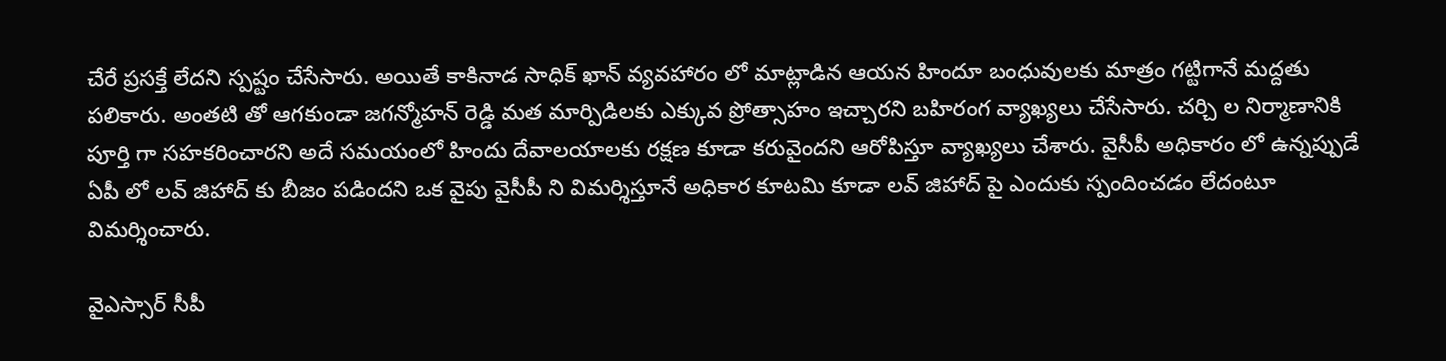చేరే ప్రసక్తే లేదని స్పష్టం చేసేసారు. అయితే కాకినాడ సాధిక్ ఖాన్ వ్యవహారం లో మాట్లాడిన ఆయన హిందూ బంధువులకు మాత్రం గట్టిగానే మద్దతు పలికారు. అంతటి తో ఆగకుండా జగన్మోహన్ రెడ్డి మత మార్పిడిలకు ఎక్కువ ప్రోత్సాహం ఇచ్చారని బహిరంగ వ్యాఖ్యలు చేసేసారు. చర్చి ల నిర్మాణానికి పూర్తి గా సహకరించారని అదే సమయంలో హిందు దేవాలయాలకు రక్షణ కూడా కరువైందని ఆరోపిస్తూ వ్యాఖ్యలు చేశారు. వైసీపీ అధికారం లో ఉన్నప్పుడే ఏపీ లో లవ్ జిహాద్ కు బీజం పడిందని ఒక వైపు వైసీపీ ని విమర్శిస్తూనే అధికార కూటమి కూడా లవ్ జిహాద్ పై ఎందుకు స్పందించడం లేదంటూ విమర్శించారు.

వైఎస్సార్ సీపీ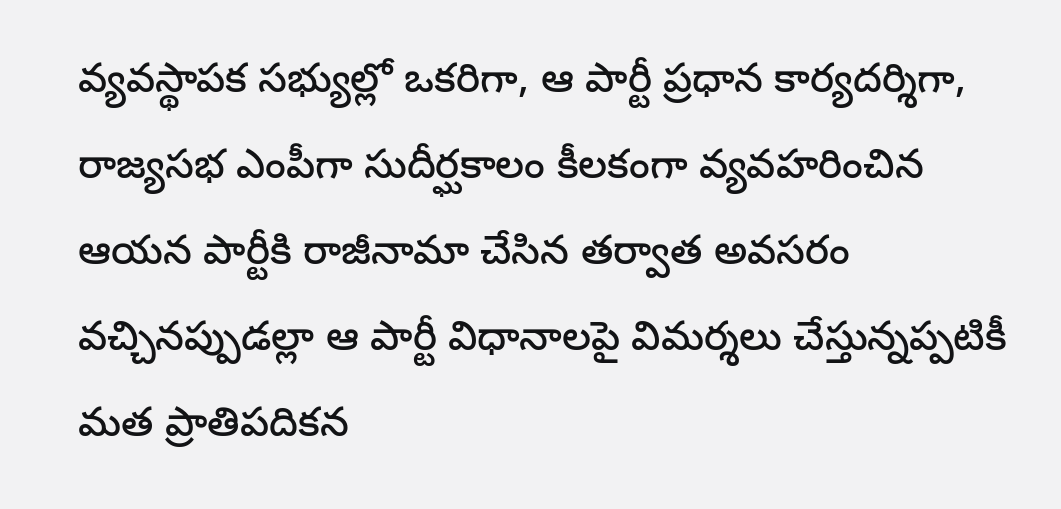వ్యవస్థాపక సభ్యుల్లో ఒకరిగా, ఆ పార్టీ ప్రధాన కార్యదర్శిగా, రాజ్యసభ ఎంపీగా సుదీర్ఘకాలం కీలకంగా వ్యవహరించిన ఆయన పార్టీకి రాజీనామా చేసిన తర్వాత అవసరం వచ్చినప్పుడల్లా ఆ పార్టీ విధానాలపై విమర్శలు చేస్తున్నప్పటికీ మత ప్రాతిపదికన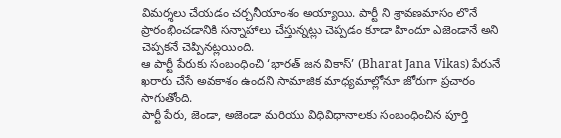విమర్శలు చేయడం చర్చనీయాంశం అయ్యాయి. పార్టీ ని శ్రావణమాసం లొనే ప్రారంభించడానికి సన్నాహాలు చేస్తున్నట్లు చెప్పడం కూడా హిందూ ఎజెండానే అని చెప్పకనే చెప్పినట్లయింది.
ఆ పార్టీ పేరుకు సంబంధించి ‘భారత్ జన వికాస్’ (Bharat Jana Vikas) పేరునే ఖరారు చేసే అవకాశం ఉందని సామాజిక మాధ్యమాల్లోనూ జోరుగా ప్రచారం సాగుతోంది.
పార్టీ పేరు, జెండా, అజెండా మరియు విధివిధానాలకు సంబంధించిన పూర్తి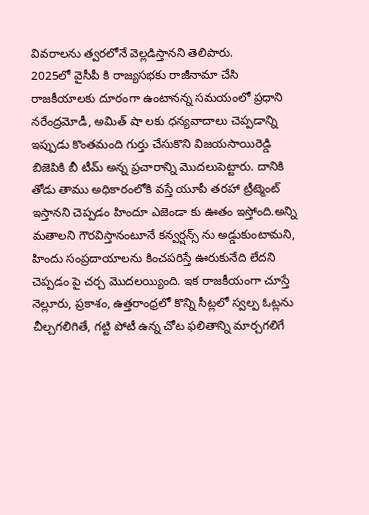వివరాలను త్వరలోనే వెల్లడిస్తానని తెలిపారు.
2025లో వైసీపీ కి రాజ్యసభకు రాజీనామా చేసి రాజకీయాలకు దూరంగా ఉంటానన్న సమయంలో ప్రధాని నరేంద్రమోడీ, అమిత్ షా లకు ధన్యవాదాలు చెప్పడాన్ని ఇప్పుడు కొంతమంది గుర్తు చేసుకొని విజయసాయిరెడ్డి బిజెపికి బీ టీమ్ అన్న ప్రచారాన్ని మొదలుపెట్టారు. దానికి తోడు తాము అధికారంలోకి వస్తే యూపీ తరహా ట్రీట్మెంట్ ఇస్తానని చెప్పడం హిందూ ఎజెండా కు ఊతం ఇస్తోంది.అన్ని మతాలని గౌరవిస్తానంటూనే కన్వర్షన్స్ ను అడ్డుకుంటామని, హిందు సంప్రదాయాలను కించపరిస్తే ఊరుకునేది లేదని చెప్పడం పై చర్చ మొదలయ్యింది. ఇక రాజకీయంగా చూస్తే నెల్లూరు, ప్రకాశం, ఉత్తరాంధ్రలో కొన్ని సీట్లలో స్వల్ప ఓట్లను చీల్చగలిగితే, గట్టి పోటీ ఉన్న చోట ఫలితాన్ని మార్చగలిగే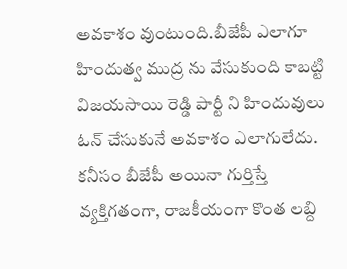అవకాశం వుంటుంది.బీజేపీ ఎలాగూ హిందుత్వ ముద్ర ను వేసుకుంది కాబట్టి విజయసాయి రెడ్డి పార్టీ ని హిందువులు ఓన్ చేసుకునే అవకాశం ఎలాగులేదు.
కనీసం బీజేపీ అయినా గుర్తిస్తే వ్యక్తిగతంగా, రాజకీయంగా కొంత లబ్ది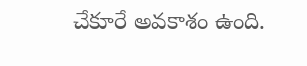చేకూరే అవకాశం ఉంది.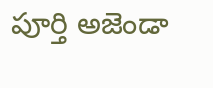పూర్తి అజెండా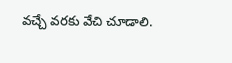వచ్చే వరకు వేచి చూడాలి.